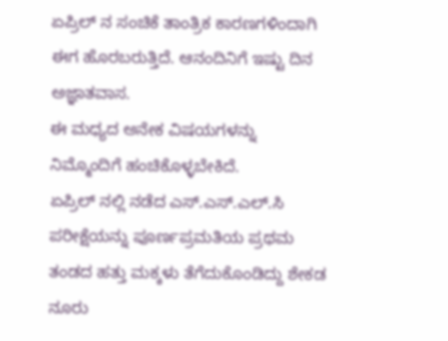ಏಪ್ರಿಲ್ ನ ಸಂಚಿಕೆ ತಾಂತ್ರಿಕ ಕಾರಣಗಳಿಂದಾಗಿ ಈಗ ಹೊರಬರುತ್ತಿದೆ. ಆನಂದಿನಿಗೆ ಇಷ್ಟು ದಿನ ಅಜ್ಞಾತವಾಸ.
ಈ ಮಧ್ಯದ ಅನೇಕ ವಿಷಯಗಳನ್ನು ನಿಮ್ಮೊಂದಿಗೆ ಹಂಚಿಕೊಳ್ಳಬೇಕಿದೆ.
ಏಪ್ರಿಲ್ ನಲ್ಲಿ ನಡೆದ ಎಸ್.ಎಸ್.ಎಲ್.ಸಿ ಪರೀಕ್ಷೆಯನ್ನು ಪೂರ್ಣಪ್ರಮತಿಯ ಪ್ರಥಮ ತಂಡದ ಹತ್ತು ಮಕ್ಕಳು ತೆಗೆದುಕೊಂಡಿದ್ದು ಶೇಕಡ ನೂರು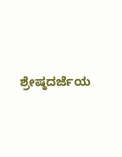ಶ್ರೇಷ್ಠದರ್ಜೆಯ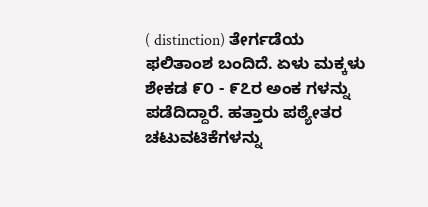( distinction) ತೇರ್ಗಡೆಯ ಫಲಿತಾಂಶ ಬಂದಿದೆ. ಏಳು ಮಕ್ಕಳು ಶೇಕಡ ೯೦ - ೯೭ರ ಅಂಕ ಗಳನ್ನು ಪಡೆದಿದ್ದಾರೆ. ಹತ್ತಾರು ಪಠ್ಯೇತರ ಚಟುವಟಿಕೆಗಳನ್ನು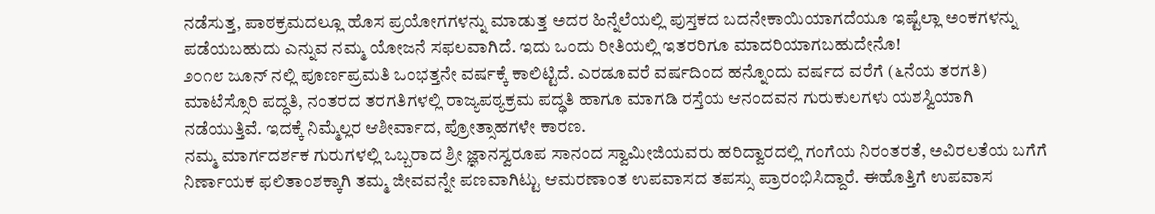ನಡೆಸುತ್ತ, ಪಾಠಕ್ರಮದಲ್ಲೂ ಹೊಸ ಪ್ರಯೋಗಗಳನ್ನು ಮಾಡುತ್ತ ಅದರ ಹಿನ್ನೆಲೆಯಲ್ಲಿ ಪುಸ್ತಕದ ಬದನೇಕಾಯಿಯಾಗದೆಯೂ ಇಷ್ಟೆಲ್ಲಾ ಅಂಕಗಳನ್ನು ಪಡೆಯಬಹುದು ಎನ್ನುವ ನಮ್ಮ ಯೋಜನೆ ಸಫಲವಾಗಿದೆ. ಇದು ಒಂದು ರೀತಿಯಲ್ಲಿ ಇತರರಿಗೂ ಮಾದರಿಯಾಗಬಹುದೇನೊ!
೨೦೧೮ ಜೂನ್ ನಲ್ಲಿ ಪೂರ್ಣಪ್ರಮತಿ ಒಂಭತ್ತನೇ ವರ್ಷಕ್ಕೆ ಕಾಲಿಟ್ಟಿದೆ. ಎರಡೂವರೆ ವರ್ಷದಿಂದ ಹನ್ನೊಂದು ವರ್ಷದ ವರೆಗೆ (೬ನೆಯ ತರಗತಿ) ಮಾಟೆಸ್ಸೊರಿ ಪದ್ಧತಿ, ನಂತರದ ತರಗತಿಗಳಲ್ಲಿ ರಾಜ್ಯಪಠ್ಯಕ್ರಮ ಪದ್ಢತಿ ಹಾಗೂ ಮಾಗಡಿ ರಸ್ತೆಯ ಆನಂದವನ ಗುರುಕುಲಗಳು ಯಶಸ್ವಿಯಾಗಿ ನಡೆಯುತ್ತಿವೆ. ಇದಕ್ಕೆ ನಿಮ್ಮೆಲ್ಲರ ಆಶೀರ್ವಾದ, ಪ್ರೋತ್ಸಾಹಗಳೇ ಕಾರಣ.
ನಮ್ಮ ಮಾರ್ಗದರ್ಶಕ ಗುರುಗಳಲ್ಲಿ ಒಬ್ಬರಾದ ಶ್ರೀ ಜ್ಞಾನಸ್ವರೂಪ ಸಾನಂದ ಸ್ವಾಮೀಜಿಯವರು ಹರಿದ್ವಾರದಲ್ಲಿ ಗಂಗೆಯ ನಿರಂತರತೆ, ಅವಿರಲತೆಯ ಬಗೆಗೆ ನಿರ್ಣಾಯಕ ಫಲಿತಾಂಶಕ್ಕಾಗಿ ತಮ್ಮ ಜೀವವನ್ನೇ ಪಣವಾಗಿಟ್ಟು ಆಮರಣಾಂತ ಉಪವಾಸದ ತಪಸ್ಸು ಪ್ರಾರಂಭಿಸಿದ್ದಾರೆ. ಈಹೊತ್ತಿಗೆ ಉಪವಾಸ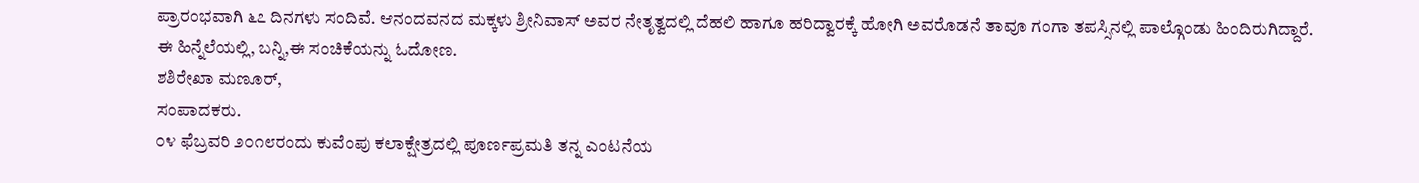ಪ್ರಾರಂಭವಾಗಿ ೬೭ ದಿನಗಳು ಸಂದಿವೆ. ಆನಂದವನದ ಮಕ್ಕಳು ಶ್ರೀನಿವಾಸ್ ಅವರ ನೇತೃತ್ವದಲ್ಲಿ ದೆಹಲಿ ಹಾಗೂ ಹರಿದ್ವಾರಕ್ಕೆ ಹೋಗಿ ಅವರೊಡನೆ ತಾವೂ ಗಂಗಾ ತಪಸ್ಸಿನಲ್ಲಿ ಪಾಲ್ಗೊಂಡು ಹಿಂದಿರುಗಿದ್ದಾರೆ.
ಈ ಹಿನ್ನೆಲೆಯಲ್ಲಿ, ಬನ್ನಿ,ಈ ಸಂಚಿಕೆಯನ್ನು ಓದೋಣ.
ಶಶಿರೇಖಾ ಮಣೂರ್,
ಸಂಪಾದಕರು.
೦೪ ಫೆಬ್ರವರಿ ೨೦೧೮ರಂದು ಕುವೆಂಪು ಕಲಾಕ್ಷೇತ್ರದಲ್ಲಿ ಪೂರ್ಣಪ್ರಮತಿ ತನ್ನ ಎಂಟನೆಯ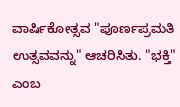ವಾರ್ಷಿಕೋತ್ಸವ "ಪೂರ್ಣಪ್ರಮತಿ ಉತ್ಸವವನ್ನು" ಆಚರಿಸಿತು. "ಭಕ್ತಿ" ಎಂಬ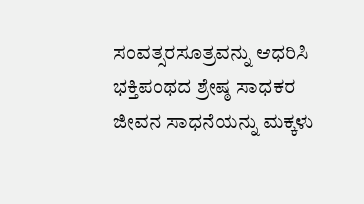ಸಂವತ್ಸರಸೂತ್ರವನ್ನು ಆಧರಿಸಿ ಭಕ್ತಿಪಂಥದ ಶ್ರೇಷ್ಠ ಸಾಧಕರ ಜೀವನ ಸಾಧನೆಯನ್ನು ಮಕ್ಕಳು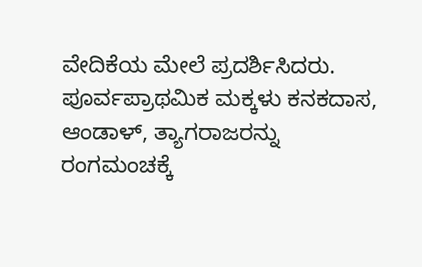ವೇದಿಕೆಯ ಮೇಲೆ ಪ್ರದರ್ಶಿಸಿದರು. ಪೂರ್ವಪ್ರಾಥಮಿಕ ಮಕ್ಕಳು ಕನಕದಾಸ, ಆಂಡಾಳ್, ತ್ಯಾಗರಾಜರನ್ನು ರಂಗಮಂಚಕ್ಕೆ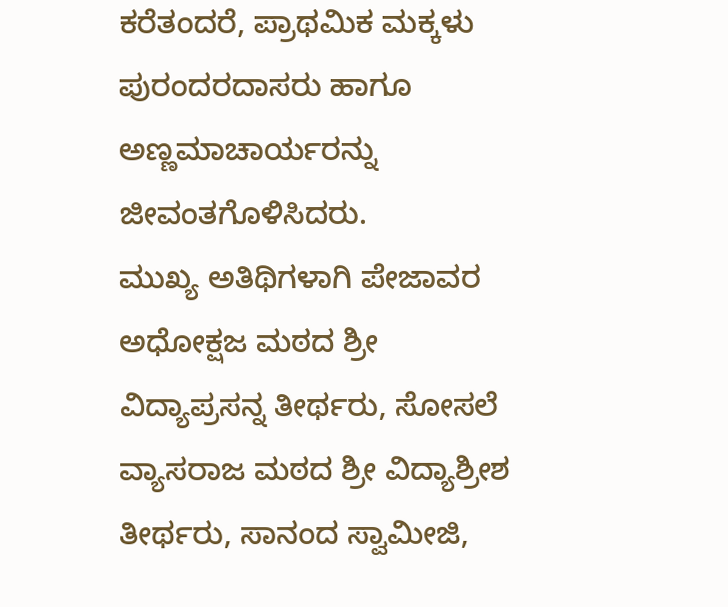ಕರೆತಂದರೆ, ಪ್ರಾಥಮಿಕ ಮಕ್ಕಳು ಪುರಂದರದಾಸರು ಹಾಗೂ ಅಣ್ಣಮಾಚಾರ್ಯರನ್ನು ಜೀವಂತಗೊಳಿಸಿದರು.
ಮುಖ್ಯ ಅತಿಥಿಗಳಾಗಿ ಪೇಜಾವರ ಅಧೋಕ್ಷಜ ಮಠದ ಶ್ರೀ ವಿದ್ಯಾಪ್ರಸನ್ನ ತೀರ್ಥರು, ಸೋಸಲೆ ವ್ಯಾಸರಾಜ ಮಠದ ಶ್ರೀ ವಿದ್ಯಾಶ್ರೀಶ ತೀರ್ಥರು, ಸಾನಂದ ಸ್ವಾಮೀಜಿ,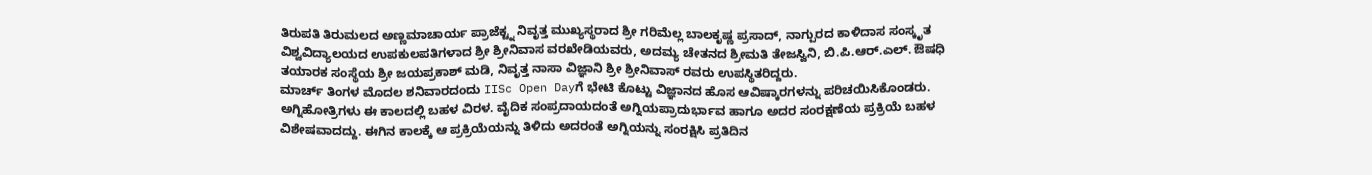ತಿರುಪತಿ ತಿರುಮಲದ ಅಣ್ಣಮಾಚಾರ್ಯ ಪ್ರಾಜೆಕ್ಟ್ನ ನಿವೃತ್ತ ಮುಖ್ಯಸ್ಥರಾದ ಶ್ರೀ ಗರಿಮೆಲ್ಲ ಬಾಲಕೃಷ್ಣ ಪ್ರಸಾದ್, ನಾಗ್ಪುರದ ಕಾಳಿದಾಸ ಸಂಸ್ಕೃತ ವಿಶ್ವವಿದ್ಯಾಲಯದ ಉಪಕುಲಪತಿಗಳಾದ ಶ್ರೀ ಶ್ರೀನಿವಾಸ ವರಖೇಡಿಯವರು, ಅದಮ್ಯ ಚೇತನದ ಶ್ರೀಮತಿ ತೇಜಸ್ವಿನಿ, ಬಿ.ಪಿ.ಆರ್.ಎಲ್. ಔಷಧಿ ತಯಾರಕ ಸಂಸ್ಥೆಯ ಶ್ರೀ ಜಯಪ್ರಕಾಶ್ ಮಡಿ, ನಿವೃತ್ತ ನಾಸಾ ವಿಜ್ಞಾನಿ ಶ್ರೀ ಶ್ರೀನಿವಾಸ್ ರವರು ಉಪಸ್ಥಿತರಿದ್ದರು.
ಮಾರ್ಚ್ ತಿಂಗಳ ಮೊದಲ ಶನಿವಾರದಂದು IISc Open Dayಗೆ ಭೇಟಿ ಕೊಟ್ಟು ವಿಜ್ಞಾನದ ಹೊಸ ಆವಿಷ್ಕಾರಗಳನ್ನು ಪರಿಚಯಿಸಿಕೊಂಡರು.
ಅಗ್ನಿಹೋತ್ರಿಗಳು ಈ ಕಾಲದಲ್ಲಿ ಬಹಳ ವಿರಳ. ವೈದಿಕ ಸಂಪ್ರದಾಯದಂತೆ ಅಗ್ನಿಯಪ್ರಾದುರ್ಭಾವ ಹಾಗೂ ಅದರ ಸಂರಕ್ಷಣೆಯ ಪ್ರಕ್ರಿಯೆ ಬಹಳ ವಿಶೇಷವಾದದ್ದು. ಈಗಿನ ಕಾಲಕ್ಕೆ ಆ ಪ್ರಕ್ರಿಯೆಯನ್ನು ತಿಳಿದು ಅದರಂತೆ ಅಗ್ನಿಯನ್ನು ಸಂರಕ್ಷಿಸಿ ಪ್ರತಿದಿನ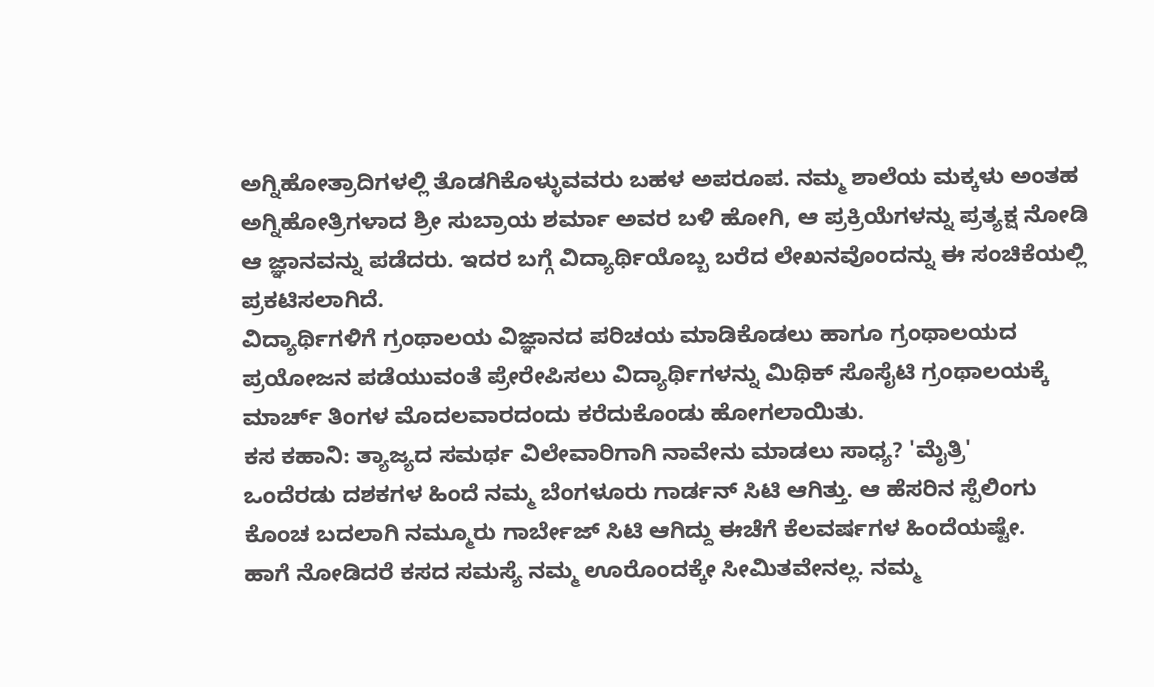ಅಗ್ನಿಹೋತ್ರಾದಿಗಳಲ್ಲಿ ತೊಡಗಿಕೊಳ್ಳುವವರು ಬಹಳ ಅಪರೂಪ. ನಮ್ಮ ಶಾಲೆಯ ಮಕ್ಕಳು ಅಂತಹ ಅಗ್ನಿಹೋತ್ರಿಗಳಾದ ಶ್ರೀ ಸುಬ್ರಾಯ ಶರ್ಮಾ ಅವರ ಬಳಿ ಹೋಗಿ, ಆ ಪ್ರಕ್ರಿಯೆಗಳನ್ನು ಪ್ರತ್ಯಕ್ಷ ನೋಡಿ ಆ ಜ್ಞಾನವನ್ನು ಪಡೆದರು. ಇದರ ಬಗ್ಗೆ ವಿದ್ಯಾರ್ಥಿಯೊಬ್ಬ ಬರೆದ ಲೇಖನವೊಂದನ್ನು ಈ ಸಂಚಿಕೆಯಲ್ಲಿ ಪ್ರಕಟಿಸಲಾಗಿದೆ.
ವಿದ್ಯಾರ್ಥಿಗಳಿಗೆ ಗ್ರಂಥಾಲಯ ವಿಜ್ಞಾನದ ಪರಿಚಯ ಮಾಡಿಕೊಡಲು ಹಾಗೂ ಗ್ರಂಥಾಲಯದ ಪ್ರಯೋಜನ ಪಡೆಯುವಂತೆ ಪ್ರೇರೇಪಿಸಲು ವಿದ್ಯಾರ್ಥಿಗಳನ್ನು ಮಿಥಿಕ್ ಸೊಸೈಟಿ ಗ್ರಂಥಾಲಯಕ್ಕೆ ಮಾರ್ಚ್ ತಿಂಗಳ ಮೊದಲವಾರದಂದು ಕರೆದುಕೊಂಡು ಹೋಗಲಾಯಿತು.
ಕಸ ಕಹಾನಿ: ತ್ಯಾಜ್ಯದ ಸಮರ್ಥ ವಿಲೇವಾರಿಗಾಗಿ ನಾವೇನು ಮಾಡಲು ಸಾಧ್ಯ? 'ಮೈತ್ರಿ'
ಒಂದೆರಡು ದಶಕಗಳ ಹಿಂದೆ ನಮ್ಮ ಬೆಂಗಳೂರು ಗಾರ್ಡನ್ ಸಿಟಿ ಆಗಿತ್ತು. ಆ ಹೆಸರಿನ ಸ್ಪೆಲಿಂಗು ಕೊಂಚ ಬದಲಾಗಿ ನಮ್ಮೂರು ಗಾರ್ಬೇಜ್ ಸಿಟಿ ಆಗಿದ್ದು ಈಚೆಗೆ ಕೆಲವರ್ಷಗಳ ಹಿಂದೆಯಷ್ಟೇ.
ಹಾಗೆ ನೋಡಿದರೆ ಕಸದ ಸಮಸ್ಯೆ ನಮ್ಮ ಊರೊಂದಕ್ಕೇ ಸೀಮಿತವೇನಲ್ಲ. ನಮ್ಮ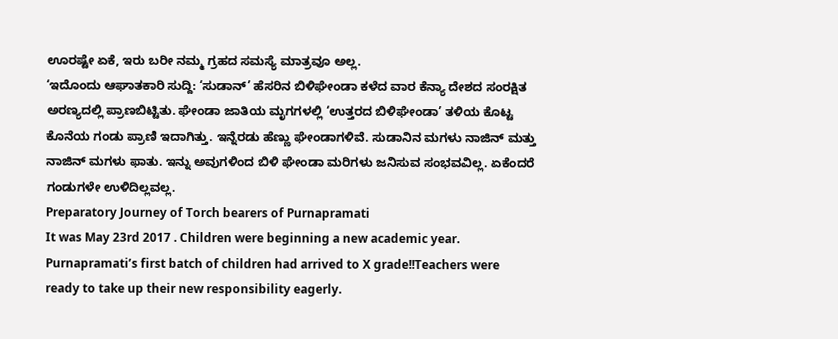ಊರಷ್ಟೇ ಏಕೆ, ಇರು ಬರೀ ನಮ್ಮ ಗ್ರಹದ ಸಮಸ್ಯೆ ಮಾತ್ರವೂ ಅಲ್ಲ.
‘ಇದೊಂದು ಆಘಾತಕಾರಿ ಸುದ್ದಿ: ‘ಸುಡಾನ್’ ಹೆಸರಿನ ಬಿಳಿಘೇಂಡಾ ಕಳೆದ ವಾರ ಕೆನ್ಯಾ ದೇಶದ ಸಂರಕ್ಷಿತ ಅರಣ್ಯದಲ್ಲಿ ಪ್ರಾಣಬಿಟ್ಟಿತು. ಘೇಂಡಾ ಜಾತಿಯ ಮೃಗಗಳಲ್ಲಿ ‘ಉತ್ತರದ ಬಿಳಿಘೇಂಡಾ’ ತಳಿಯ ಕೊಟ್ಟ ಕೊನೆಯ ಗಂಡು ಪ್ರಾಣಿ ಇದಾಗಿತ್ತು. ಇನ್ನೆರಡು ಹೆಣ್ಣು ಘೇಂಡಾಗಳಿವೆ. ಸುಡಾನಿನ ಮಗಳು ನಾಜಿನ್ ಮತ್ತು ನಾಜಿನ್ ಮಗಳು ಫಾತು. ಇನ್ನು ಅವುಗಳಿಂದ ಬಿಳಿ ಘೇಂಡಾ ಮರಿಗಳು ಜನಿಸುವ ಸಂಭವವಿಲ್ಲ. ಏಕೆಂದರೆ ಗಂಡುಗಳೇ ಉಳಿದಿಲ್ಲವಲ್ಲ.
Preparatory Journey of Torch bearers of Purnapramati
It was May 23rd 2017 . Children were beginning a new academic year. Purnapramati’s first batch of children had arrived to X grade!!Teachers were ready to take up their new responsibility eagerly.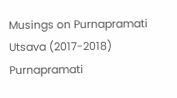Musings on Purnapramati Utsava (2017-2018)
Purnapramati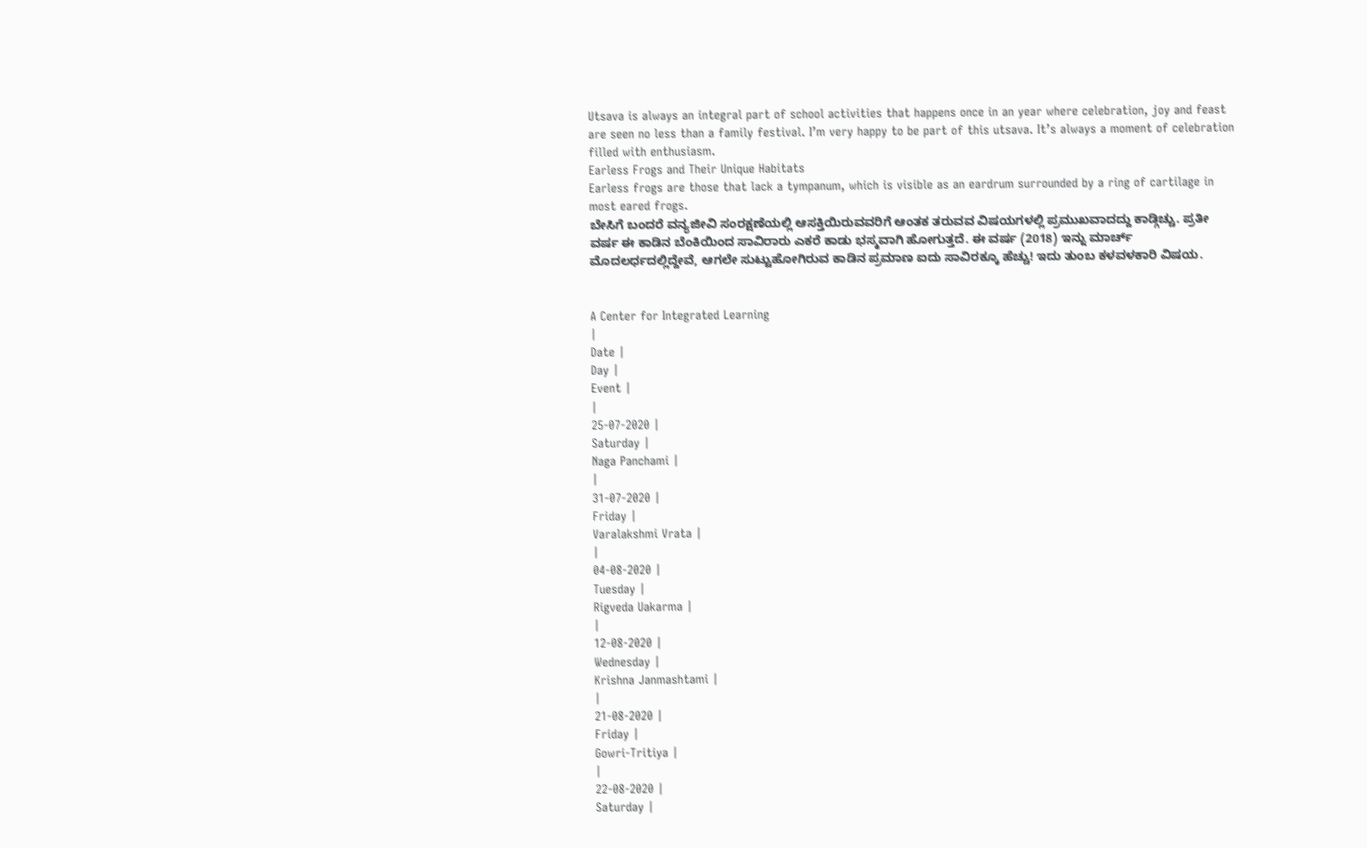Utsava is always an integral part of school activities that happens once in an year where celebration, joy and feast are seen no less than a family festival. I’m very happy to be part of this utsava. It’s always a moment of celebration filled with enthusiasm.
Earless Frogs and Their Unique Habitats
Earless frogs are those that lack a tympanum, which is visible as an eardrum surrounded by a ring of cartilage in most eared frogs.
ಬೇಸಿಗೆ ಬಂದರೆ ವನ್ಯಜೀವಿ ಸಂರಕ್ಷಣೆಯಲ್ಲಿ ಆಸಕ್ತಿಯಿರುವವರಿಗೆ ಆಂತಕ ತರುವವ ವಿಷಯಗಳಲ್ಲಿ ಪ್ರಮುಖವಾದದ್ದು ಕಾಡ್ಗಿಚ್ಚು. ಪ್ರತೀ ವರ್ಷ ಈ ಕಾಡಿನ ಬೆಂಕಿಯಿಂದ ಸಾವಿರಾರು ಎಕರೆ ಕಾಡು ಭಸ್ಮವಾಗಿ ಹೋಗುತ್ತದೆ. ಈ ವರ್ಷ (2018) ಇನ್ನು ಮಾರ್ಚ್ ಮೊದಲರ್ಧದಲ್ಲಿದ್ದೇವೆ, ಆಗಲೇ ಸುಟ್ಟುಹೋಗಿರುವ ಕಾಡಿನ ಪ್ರಮಾಣ ಐದು ಸಾವಿರಕ್ಕೂ ಹೆಚ್ಚು! ಇದು ತುಂಬ ಕಳವಳಕಾರಿ ವಿಷಯ.


A Center for Integrated Learning
|
Date |
Day |
Event |
|
25-07-2020 |
Saturday |
Naga Panchami |
|
31-07-2020 |
Friday |
Varalakshmi Vrata |
|
04-08-2020 |
Tuesday |
Rigveda Uakarma |
|
12-08-2020 |
Wednesday |
Krishna Janmashtami |
|
21-08-2020 |
Friday |
Gowri-Tritiya |
|
22-08-2020 |
Saturday |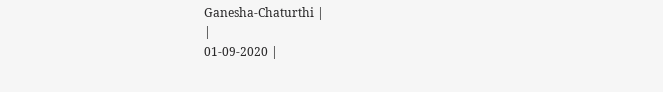Ganesha-Chaturthi |
|
01-09-2020 |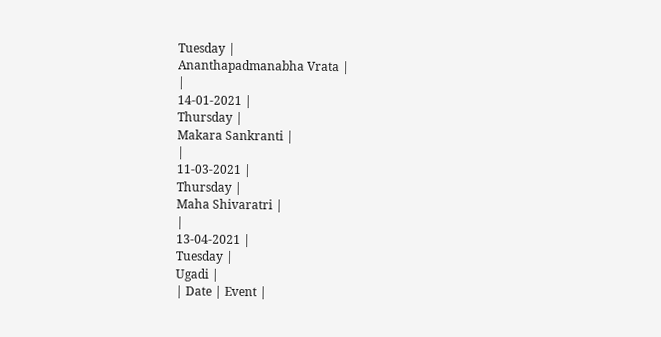Tuesday |
Ananthapadmanabha Vrata |
|
14-01-2021 |
Thursday |
Makara Sankranti |
|
11-03-2021 |
Thursday |
Maha Shivaratri |
|
13-04-2021 |
Tuesday |
Ugadi |
| Date | Event |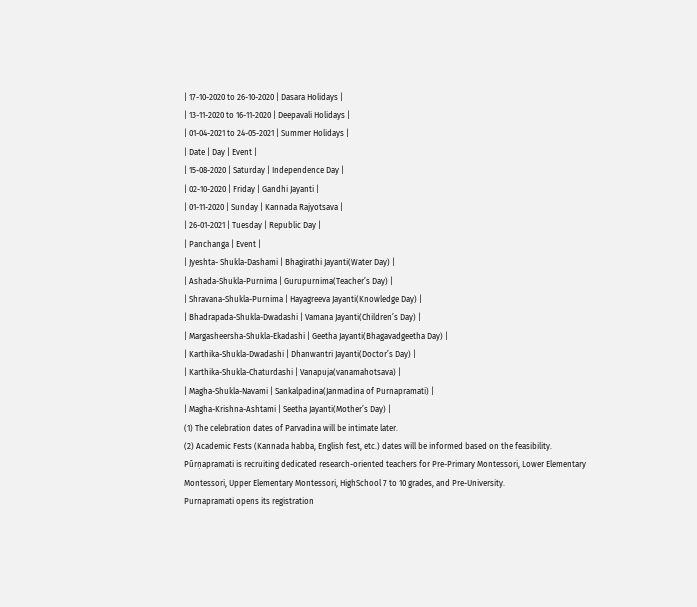| 17-10-2020 to 26-10-2020 | Dasara Holidays |
| 13-11-2020 to 16-11-2020 | Deepavali Holidays |
| 01-04-2021 to 24-05-2021 | Summer Holidays |
| Date | Day | Event |
| 15-08-2020 | Saturday | Independence Day |
| 02-10-2020 | Friday | Gandhi Jayanti |
| 01-11-2020 | Sunday | Kannada Rajyotsava |
| 26-01-2021 | Tuesday | Republic Day |
| Panchanga | Event |
| Jyeshta- Shukla-Dashami | Bhagirathi Jayanti(Water Day) |
| Ashada-Shukla-Purnima | Gurupurnima(Teacher’s Day) |
| Shravana-Shukla-Purnima | Hayagreeva Jayanti(Knowledge Day) |
| Bhadrapada-Shukla-Dwadashi | Vamana Jayanti(Children’s Day) |
| Margasheersha-Shukla-Ekadashi | Geetha Jayanti(Bhagavadgeetha Day) |
| Karthika-Shukla-Dwadashi | Dhanwantri Jayanti(Doctor’s Day) |
| Karthika-Shukla-Chaturdashi | Vanapuja(vanamahotsava) |
| Magha-Shukla-Navami | Sankalpadina(Janmadina of Purnapramati) |
| Magha-Krishna-Ashtami | Seetha Jayanti(Mother’s Day) |
(1) The celebration dates of Parvadina will be intimate later.
(2) Academic Fests (Kannada habba, English fest, etc.) dates will be informed based on the feasibility.
Pūrṇapramati is recruiting dedicated research-oriented teachers for Pre-Primary Montessori, Lower Elementary Montessori, Upper Elementary Montessori, HighSchool 7 to 10 grades, and Pre-University.
Purnapramati opens its registration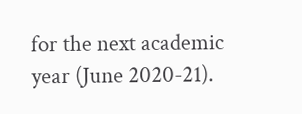for the next academic year (June 2020-21).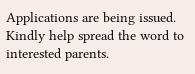Applications are being issued. Kindly help spread the word to interested parents.